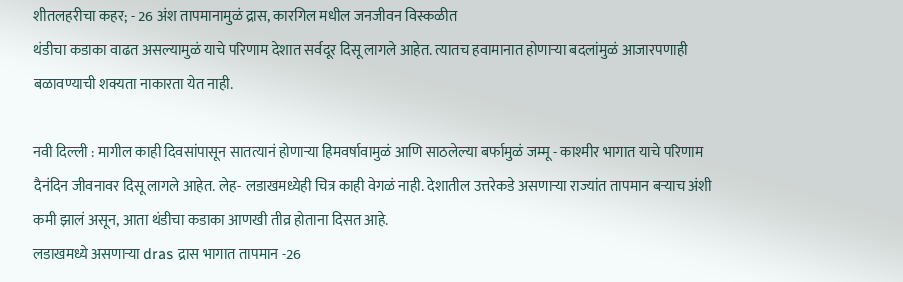शीतलहरीचा कहर; - 26 अंश तापमानामुळं द्रास, कारगिल मधील जनजीवन विस्कळीत
थंडीचा कडाका वाढत असल्यामुळं याचे परिणाम देशात सर्वदूर दिसू लागले आहेत. त्यातच हवामानात होणाऱ्या बदलांमुळं आजारपणाही बळावण्याची शक्यता नाकारता येत नाही.

नवी दिल्ली : मागील काही दिवसांपासून सातत्यानं होणाऱ्या हिमवर्षावामुळं आणि साठलेल्या बर्फामुळं जम्मू - काश्मीर भागात याचे परिणाम दैनंदिन जीवनावर दिसू लागले आहेत. लेह- लडाखमध्येही चित्र काही वेगळं नाही. देशातील उत्तरेकडे असणाऱ्या राज्यांत तापमान बऱ्याच अंशी कमी झालं असून, आता थंडीचा कडाका आणखी तीव्र होताना दिसत आहे.
लडाखमध्ये असणाऱ्या dras द्रास भागात तापमान -26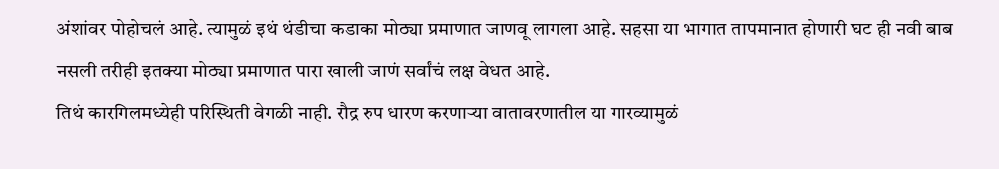अंशांवर पोहोचलं आहे. त्यामुळं इथं थंडीचा कडाका मोठ्या प्रमाणात जाणवू लागला आहे. सहसा या भागात तापमानात होणारी घट ही नवी बाब नसली तरीही इतक्या मोठ्या प्रमाणात पारा खाली जाणं सर्वांचं लक्ष वेधत आहे.
तिथं कारगिलमध्येही परिस्थिती वेगळी नाही. रौद्र रुप धारण करणाऱ्या वातावरणातील या गारव्यामुळं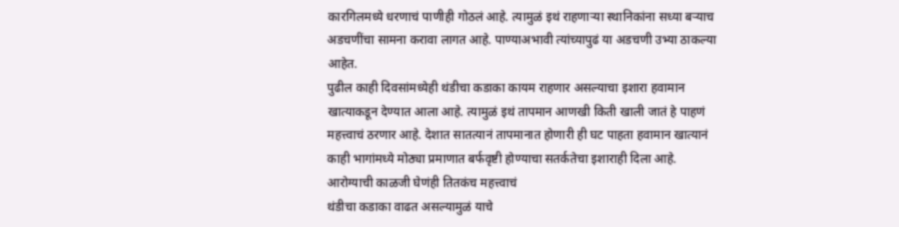कारगिलमध्ये धरणाचं पाणीही गोठलं आहे. त्यामुळं इथं राहणाऱ्या स्थानिकांना सध्या बऱ्याच अडचणींचा सामना करावा लागत आहे. पाण्याअभावी त्यांच्यापुढं या अडचणी उभ्या ठाकल्या आहेत.
पुढील काही दिवसांमध्येही थंडीचा कडाका कायम राहणार असल्याचा इशारा हवामान खात्याकडून देण्यात आला आहे. त्यामुळं इथं तापमान आणखी किती खाली जातं हे पाहणं महत्त्वाचं ठरणार आहे. देशात सातत्यानं तापमानात होणारी ही घट पाहता हवामान खात्यानं काही भागांमध्ये मोठ्या प्रमाणात बर्फवृष्टी होण्याचा सतर्कतेचा इशाराही दिला आहे.
आरोग्याची काळजी घेणंही तितकंच महत्त्वाचं
थंडीचा कडाका वाढत असल्यामुळं याचे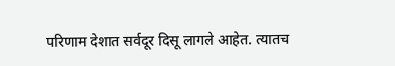परिणाम देशात सर्वदूर दिसू लागले आहेत. त्यातच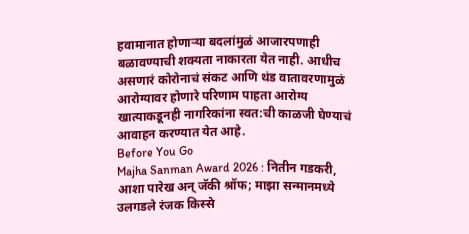हवामानात होणाऱ्या बदलांमुळं आजारपणाही बळावण्याची शक्यता नाकारता येत नाही. आधीच असणारं कोरोनाचं संकट आणि थंड वातावरणामुळं आरोग्यावर होणारे परिणाम पाहता आरोग्य खात्याकडूनही नागरिकांना स्वत:ची काळजी घेण्याचं आवाहन करण्यात येत आहे.
Before You Go
Majha Sanman Award 2026 : नितीन गडकरी, आशा पारेख अन् जॅकी श्रॉफ; माझा सन्मानमध्ये उलगडले रंजक किस्से